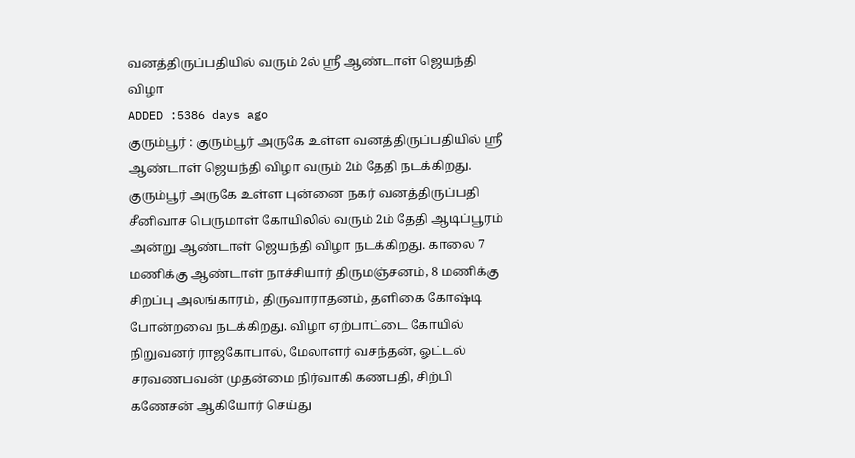வனத்திருப்பதியில் வரும் 2ல் ஸ்ரீ ஆண்டாள் ஜெயந்தி விழா
ADDED :5386 days ago
குரும்பூர் : குரும்பூர் அருகே உள்ள வனத்திருப்பதியில் ஸ்ரீ ஆண்டாள் ஜெயந்தி விழா வரும் 2ம் தேதி நடக்கிறது. குரும்பூர் அருகே உள்ள புன்னை நகர் வனத்திருப்பதி சீனிவாச பெருமாள் கோயிலில் வரும் 2ம் தேதி ஆடிப்பூரம் அன்று ஆண்டாள் ஜெயந்தி விழா நடக்கிறது. காலை 7 மணிக்கு ஆண்டாள் நாச்சியார் திருமஞ்சனம், 8 மணிக்கு சிறப்பு அலங்காரம், திருவாராதனம், தளிகை கோஷ்டி போன்றவை நடக்கிறது. விழா ஏற்பாட்டை கோயில் நிறுவனர் ராஜகோபால், மேலாளர் வசந்தன், ஓட்டல் சரவணபவன் முதன்மை நிர்வாகி கணபதி, சிற்பி கணேசன் ஆகியோர் செய்து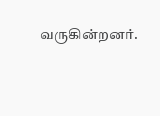வருகின்றனர்.